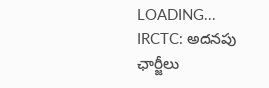LOADING...
IRCTC: అదనపు ఛార్జీలు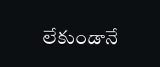లేకుండానే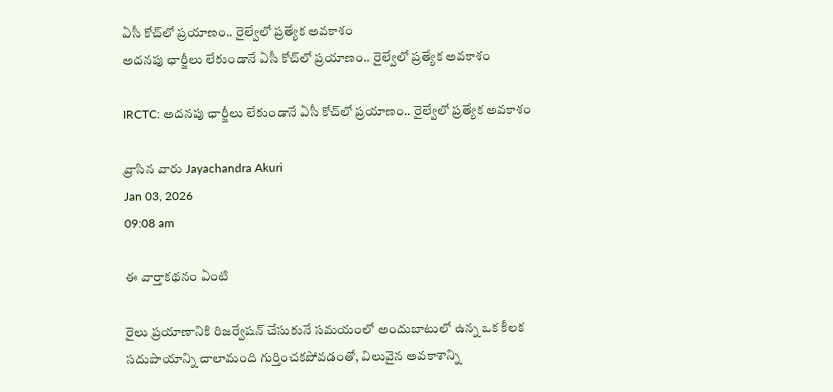ఏసీ కోచ్‌లో ప్రయాణం.. రైల్వేలో ప్రత్యేక అవకాశం
అదనపు ఛార్జీలు లేకుండానే ఏసీ కోచ్‌లో ప్రయాణం.. రైల్వేలో ప్రత్యేక అవకాశం

IRCTC: అదనపు ఛార్జీలు లేకుండానే ఏసీ కోచ్‌లో ప్రయాణం.. రైల్వేలో ప్రత్యేక అవకాశం

వ్రాసిన వారు Jayachandra Akuri
Jan 03, 2026
09:08 am

ఈ వార్తాకథనం ఏంటి

రైలు ప్రయాణానికి రిజర్వేషన్‌ చేసుకునే సమయంలో అందుబాటులో ఉన్న ఒక కీలక సదుపాయాన్ని చాలామంది గుర్తించకపోవడంతో, విలువైన అవకాశాన్ని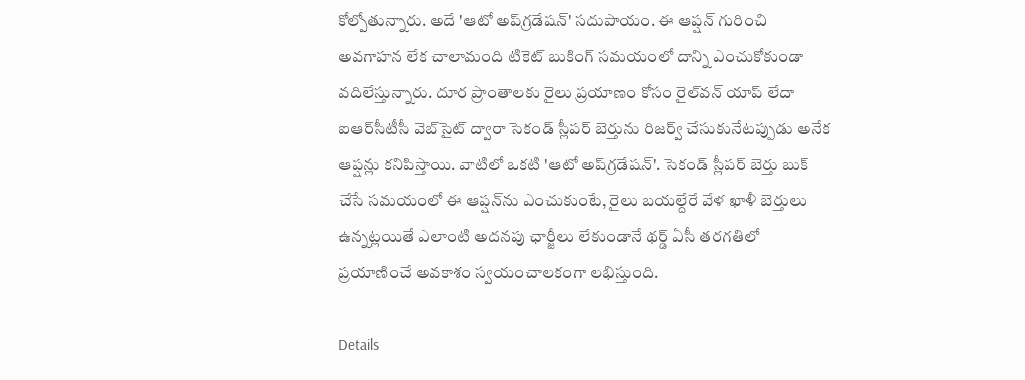కోల్పోతున్నారు. అదే 'ఆటో అప్‌గ్రడేషన్‌' సదుపాయం. ఈ ఆప్షన్‌ గురించి అవగాహన లేక చాలామంది టికెట్‌ బుకింగ్‌ సమయంలో దాన్ని ఎంచుకోకుండా వదిలేస్తున్నారు. దూర ప్రాంతాలకు రైలు ప్రయాణం కోసం రైల్‌వన్‌ యాప్‌ లేదా ఐఆర్‌సీటీసీ వెబ్‌సైట్‌ ద్వారా సెకండ్‌ స్లీపర్‌ బెర్తును రిజర్వ్‌ చేసుకునేటప్పుడు అనేక ఆప్షన్లు కనిపిస్తాయి. వాటిలో ఒకటి 'ఆటో అప్‌గ్రడేషన్‌'. సెకండ్‌ స్లీపర్‌ బెర్తు బుక్‌ చేసే సమయంలో ఈ ఆప్షన్‌ను ఎంచుకుంటే, రైలు బయల్దేరే వేళ ఖాళీ బెర్తులు ఉన్నట్లయితే ఎలాంటి అదనపు ఛార్జీలు లేకుండానే థర్డ్‌ ఏసీ తరగతిలో ప్రయాణించే అవకాశం స్వయంచాలకంగా లభిస్తుంది.

Details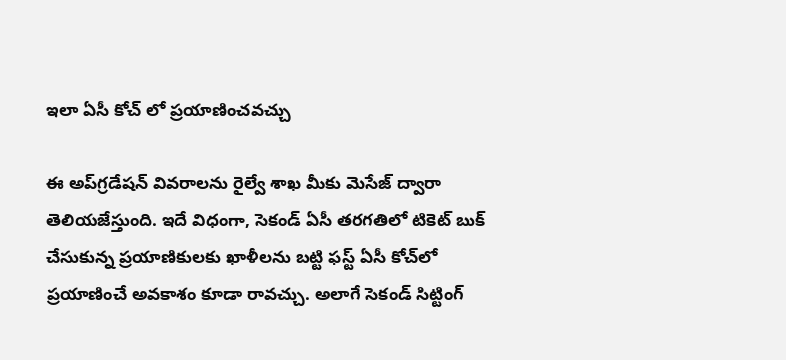ఇలా ఏసీ కోచ్ లో ప్రయాణించవచ్చు

ఈ అప్‌గ్రడేషన్‌ వివరాలను రైల్వే శాఖ మీకు మెసేజ్‌ ద్వారా తెలియజేస్తుంది. ఇదే విధంగా, సెకండ్‌ ఏసీ తరగతిలో టికెట్‌ బుక్‌ చేసుకున్న ప్రయాణికులకు ఖాళీలను బట్టి ఫస్ట్‌ ఏసీ కోచ్‌లో ప్రయాణించే అవకాశం కూడా రావచ్చు. అలాగే సెకండ్‌ సిట్టింగ్‌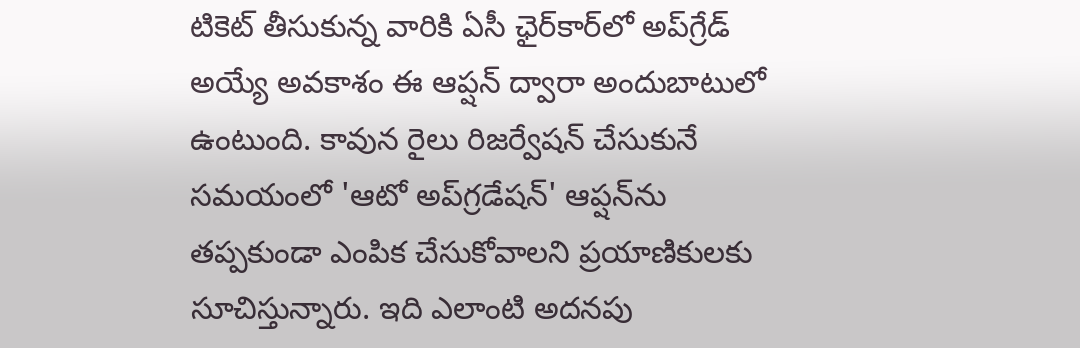టికెట్‌ తీసుకున్న వారికి ఏసీ ఛైర్‌కార్‌లో అప్‌గ్రేడ్‌ అయ్యే అవకాశం ఈ ఆప్షన్‌ ద్వారా అందుబాటులో ఉంటుంది. కావున రైలు రిజర్వేషన్‌ చేసుకునే సమయంలో 'ఆటో అప్‌గ్రడేషన్‌' ఆప్షన్‌ను తప్పకుండా ఎంపిక చేసుకోవాలని ప్రయాణికులకు సూచిస్తున్నారు. ఇది ఎలాంటి అదనపు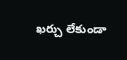ఖర్చు లేకుండా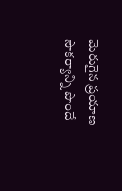మెరుగైన ప్రయాణ సౌకర్యాన్ని పొందే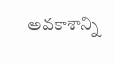అవకాశాన్ని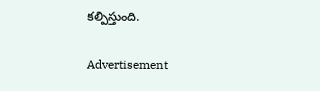కల్పిస్తుంది.

Advertisement